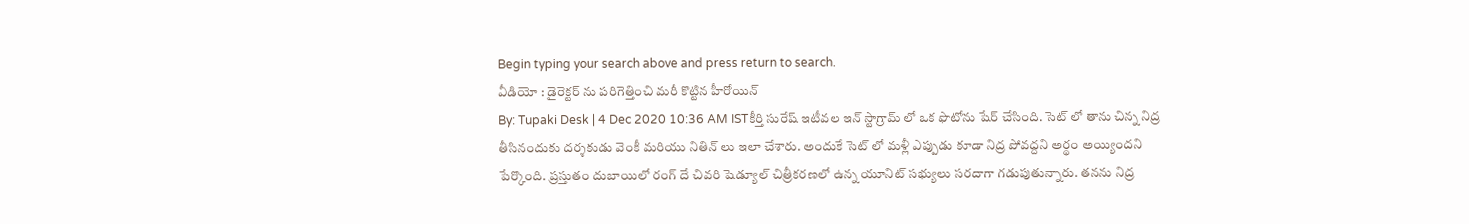Begin typing your search above and press return to search.
వీడియో : డైరెక్టర్ ను పరిగెత్తించి మరీ కొట్టిన హీరోయిన్
By: Tupaki Desk | 4 Dec 2020 10:36 AM ISTకీర్తి సురేష్ ఇటీవల ఇన్ స్టాగ్రామ్ లో ఒక ఫొటోను షేర్ చేసింది. సెట్ లో తాను చిన్న నిద్ర తీసినందుకు దర్శకుడు వెంకీ మరియు నితిన్ లు ఇలా చేశారు. అందుకే సెట్ లో మళ్లీ ఎప్పుడు కూడా నిద్ర పోవద్దని అర్థం అయ్యిందని పేర్కొంది. ప్రస్తుతం దుబాయిలో రంగ్ దే చివరి షెడ్యూల్ చిత్రీకరణలో ఉన్న యూనిట్ సభ్యులు సరదాగా గడుపుతున్నారు. తనను నిద్ర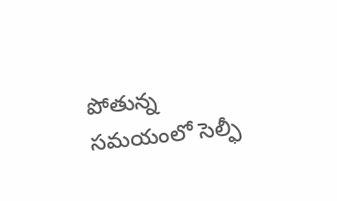పోతున్న సమయంలో సెల్ఫీ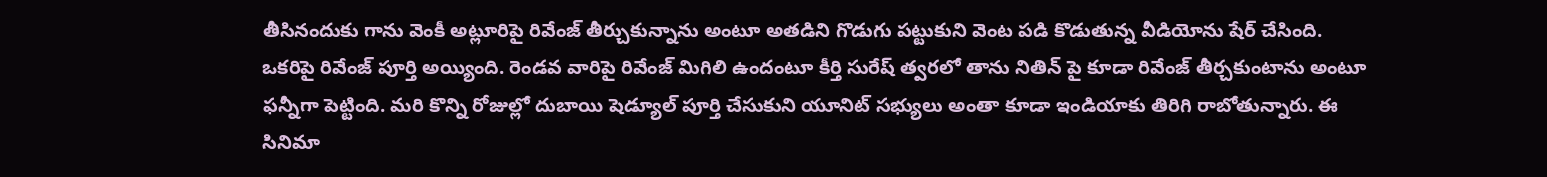తీసినందుకు గాను వెంకీ అట్లూరిపై రివేంజ్ తీర్చుకున్నాను అంటూ అతడిని గొడుగు పట్టుకుని వెంట పడి కొడుతున్న వీడియోను షేర్ చేసింది.
ఒకరిపై రివేంజ్ పూర్తి అయ్యింది. రెండవ వారిపై రివేంజ్ మిగిలి ఉందంటూ కీర్తి సురేష్ త్వరలో తాను నితిన్ పై కూడా రివేంజ్ తీర్చకుంటాను అంటూ ఫన్నీగా పెట్టింది. మరి కొన్ని రోజుల్లో దుబాయి షెడ్యూల్ పూర్తి చేసుకుని యూనిట్ సభ్యులు అంతా కూడా ఇండియాకు తిరిగి రాబోతున్నారు. ఈ సినిమా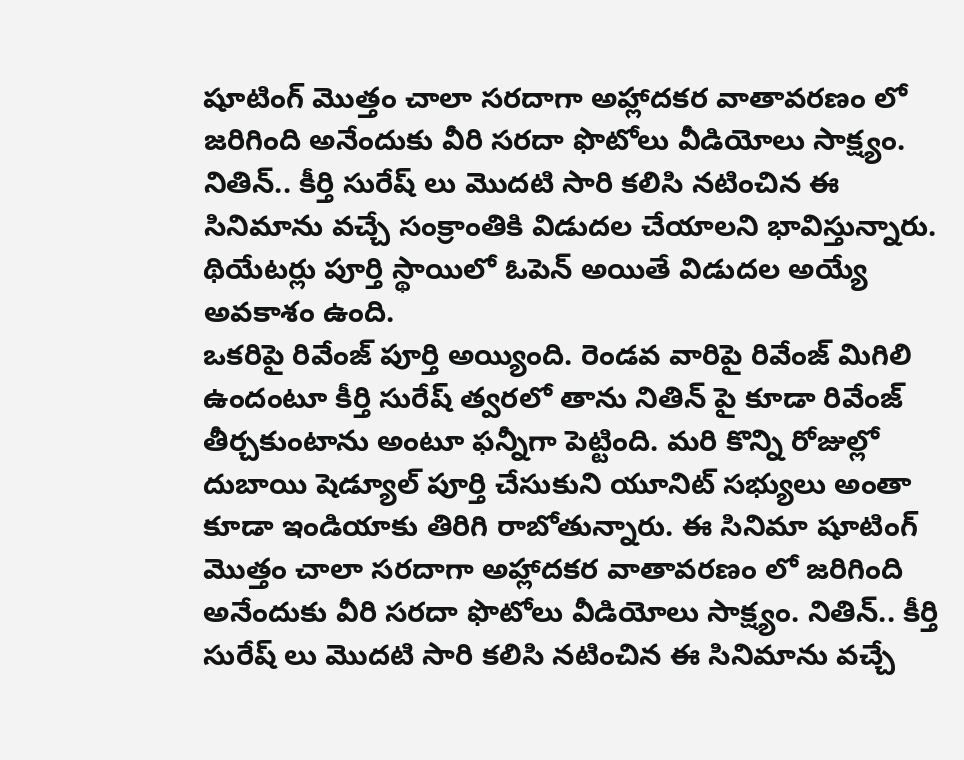షూటింగ్ మొత్తం చాలా సరదాగా అహ్లాదకర వాతావరణం లో జరిగింది అనేందుకు వీరి సరదా ఫొటోలు వీడియోలు సాక్ష్యం. నితిన్.. కీర్తి సురేష్ లు మొదటి సారి కలిసి నటించిన ఈ సినిమాను వచ్చే సంక్రాంతికి విడుదల చేయాలని భావిస్తున్నారు. థియేటర్లు పూర్తి స్థాయిలో ఓపెన్ అయితే విడుదల అయ్యే అవకాశం ఉంది.
ఒకరిపై రివేంజ్ పూర్తి అయ్యింది. రెండవ వారిపై రివేంజ్ మిగిలి ఉందంటూ కీర్తి సురేష్ త్వరలో తాను నితిన్ పై కూడా రివేంజ్ తీర్చకుంటాను అంటూ ఫన్నీగా పెట్టింది. మరి కొన్ని రోజుల్లో దుబాయి షెడ్యూల్ పూర్తి చేసుకుని యూనిట్ సభ్యులు అంతా కూడా ఇండియాకు తిరిగి రాబోతున్నారు. ఈ సినిమా షూటింగ్ మొత్తం చాలా సరదాగా అహ్లాదకర వాతావరణం లో జరిగింది అనేందుకు వీరి సరదా ఫొటోలు వీడియోలు సాక్ష్యం. నితిన్.. కీర్తి సురేష్ లు మొదటి సారి కలిసి నటించిన ఈ సినిమాను వచ్చే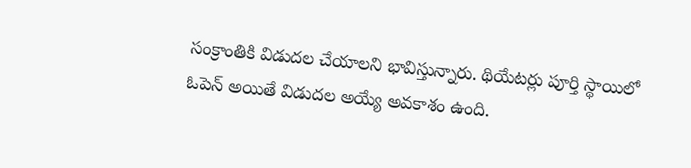సంక్రాంతికి విడుదల చేయాలని భావిస్తున్నారు. థియేటర్లు పూర్తి స్థాయిలో ఓపెన్ అయితే విడుదల అయ్యే అవకాశం ఉంది.